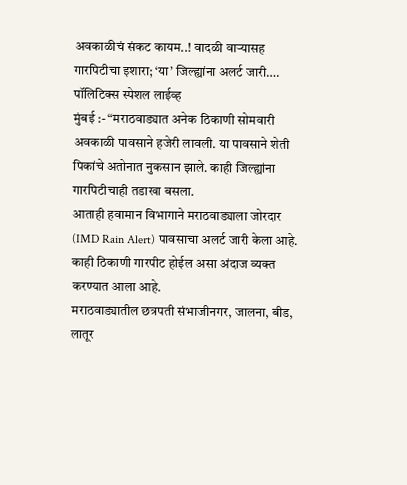अवकाळीचं संकट कायम..! वादळी वाऱ्यासह गारपिटीचा इशारा; ‘या’ जिल्ह्यांना अलर्ट जारी….
पॉलिटिक्स स्पेशल लाईव्ह
मुंबई :- “मराठवाड्यात अनेक ठिकाणी सोमवारी अवकाळी पावसाने हजेरी लावली. या पावसाने शेती पिकांचे अतोनात नुकसान झाले. काही जिल्ह्यांना गारपिटीचाही तडाखा बसला.
आताही हवामान विभागाने मराठवाड्याला जोरदार (IMD Rain Alert) पावसाचा अलर्ट जारी केला आहे. काही ठिकाणी गारपीट होईल असा अंदाज व्यक्त करण्यात आला आहे.
मराठवाड्यातील छत्रपती संभाजीनगर, जालना, बीड, लातूर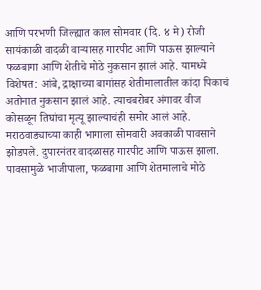आणि परभणी जिल्ह्यात काल सोमवार (दि. ४ मे) रोजी सायंकाळी वादळी वाऱ्यासह गारपीट आणि पाऊस झाल्याने फळबागा आणि शेतीचे मोठे नुकसान झालं आहे. यामध्ये विशेषत: आंबे, द्राक्षाच्या बागांसह शेतीमालातील कांदा पिकाचं अतोनात नुकसान झालं आहे. त्याचबरोबर अंगावर वीज कोसळून तिघांचा मृत्यू झाल्याचंही समोर आलं आहे.
मराठवाड्याच्या काही भागाला सोमवारी अवकाळी पावसाने झोडपले. दुपारनंतर वादळासह गारपीट आणि पाऊस झाला. पावसामुळे भाजीपाला, फळबागा आणि शेतमालाचे मोठे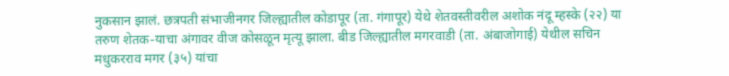नुकसान झालं. छत्रपती संभाजीनगर जिल्ह्यातील कोडापूर (ता. गंगापूर) येथे शेतवस्तीवरील अशोक नंदू म्हस्के (२२) या तरुण शेतक-याचा अंगावर वीज कोसळून मृत्यू झाला. बीड जिल्ह्यातील मगरवाडी (ता. अंबाजोगाई) येथील सचिन मधुकरराव मगर (३५) यांचा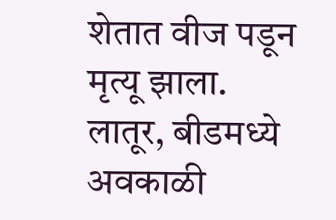शेतात वीज पडून मृत्यू झाला.
लातूर, बीडमध्ये अवकाळी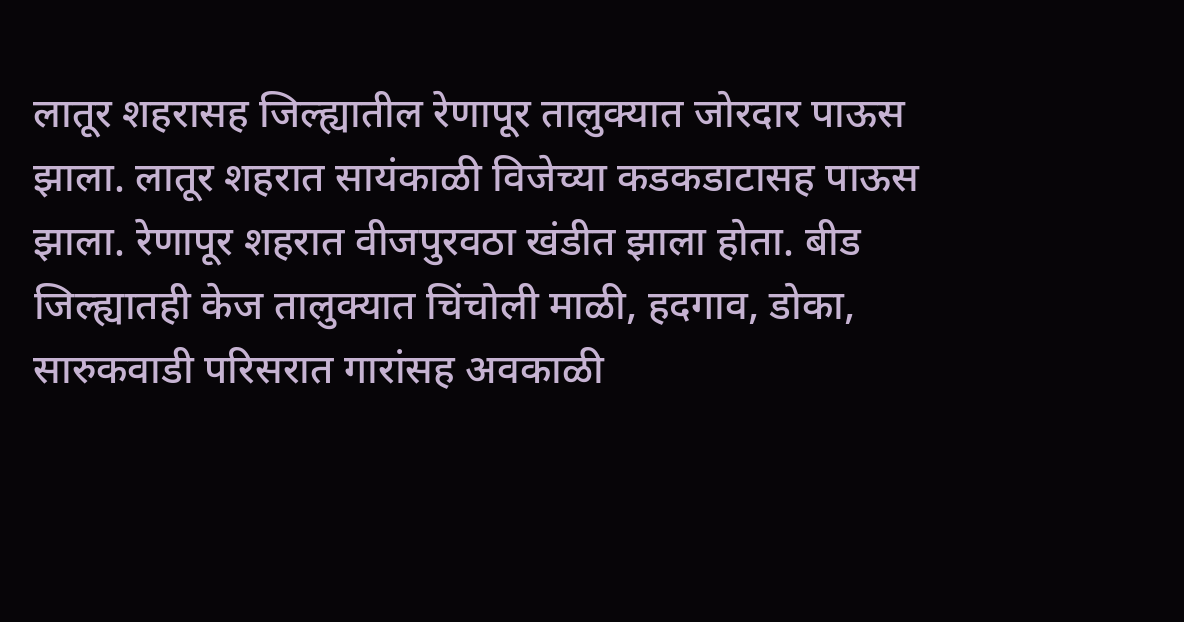लातूर शहरासह जिल्ह्यातील रेणापूर तालुक्यात जोरदार पाऊस झाला. लातूर शहरात सायंकाळी विजेच्या कडकडाटासह पाऊस झाला. रेणापूर शहरात वीजपुरवठा खंडीत झाला होता. बीड जिल्ह्यातही केज तालुक्यात चिंचोली माळी, हदगाव, डोका, सारुकवाडी परिसरात गारांसह अवकाळी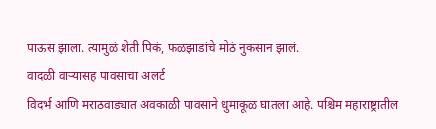पाऊस झाला. त्यामुळं शेती पिकं, फळझाडांचे मोठं नुकसान झालं.
वादळी वाऱ्यासह पावसाचा अलर्ट
विदर्भ आणि मराठवाड्यात अवकाळी पावसाने धुमाकूळ घातला आहे. पश्चिम महाराष्ट्रातील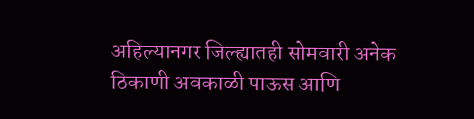अहिल्यानगर जिल्ह्यातही सोमवारी अनेक ठिकाणी अवकाळी पाऊस आणि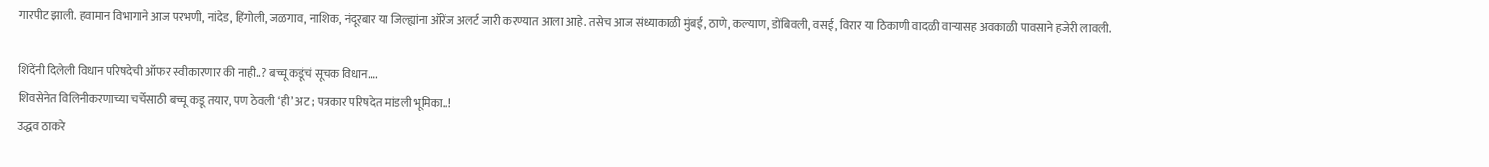गारपीट झाली. हवामान विभागाने आज परभणी, नांदेड, हिंगोली, जळगाव, नाशिक, नंदूरबार या जिल्ह्यांना ऑरेंज अलर्ट जारी करण्यात आला आहे. तसेच आज संध्याकाळी मुंबई, ठाणे, कल्याण, डोंबिवली, वसई, विरार या ठिकाणी वादळी वाऱ्यासह अवकाळी पावसाने हजेरी लावली.

शिंदेंनी दिलेली विधान परिषदेची ऑफर स्वीकारणार की नाही..? बच्चू कडूंचं सूचक विधान….
शिवसेनेत विलिनीकरणाच्या चर्चेसाठी बच्चू कडू तयार, पण ठेवली ‘ही’ अट ; पत्रकार परिषदेत मांडली भूमिका..!
उद्धव ठाकरे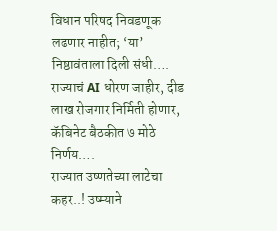विधान परिषद निवडणूक लढणार नाहीत; ‘या’ निष्ठावंताला दिली संधी….
राज्याचं AI धोरण जाहीर, दीड लाख रोजगार निर्मिती होणार, कॅबिनेट बैठकीत ७ मोठे निर्णय….
राज्यात उष्णतेच्या लाटेचा कहर..! उष्म्याने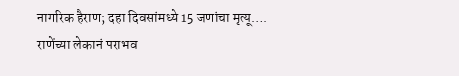नागरिक हैराण; दहा दिवसांमध्ये 15 जणांचा मृत्यू….
राणेंच्या लेकानं पराभव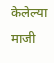केलेल्या माजी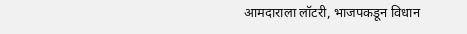आमदाराला लॉटरी, भाजपकडून विधान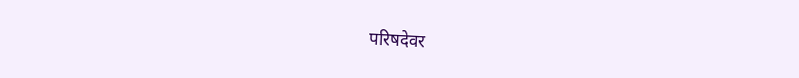परिषदेवर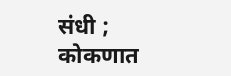संधी ; कोकणात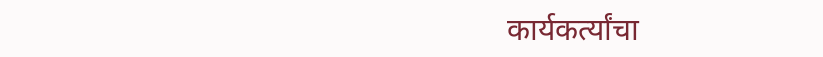कार्यकर्त्यांचा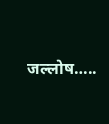जल्लोष…..